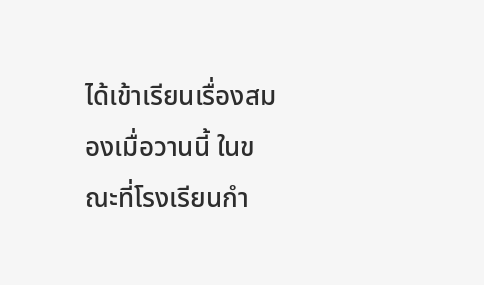ได้เข้าเรียนเรื่องสมองเมื่อวานนี้ ในขณะที่โรงเรียนกำ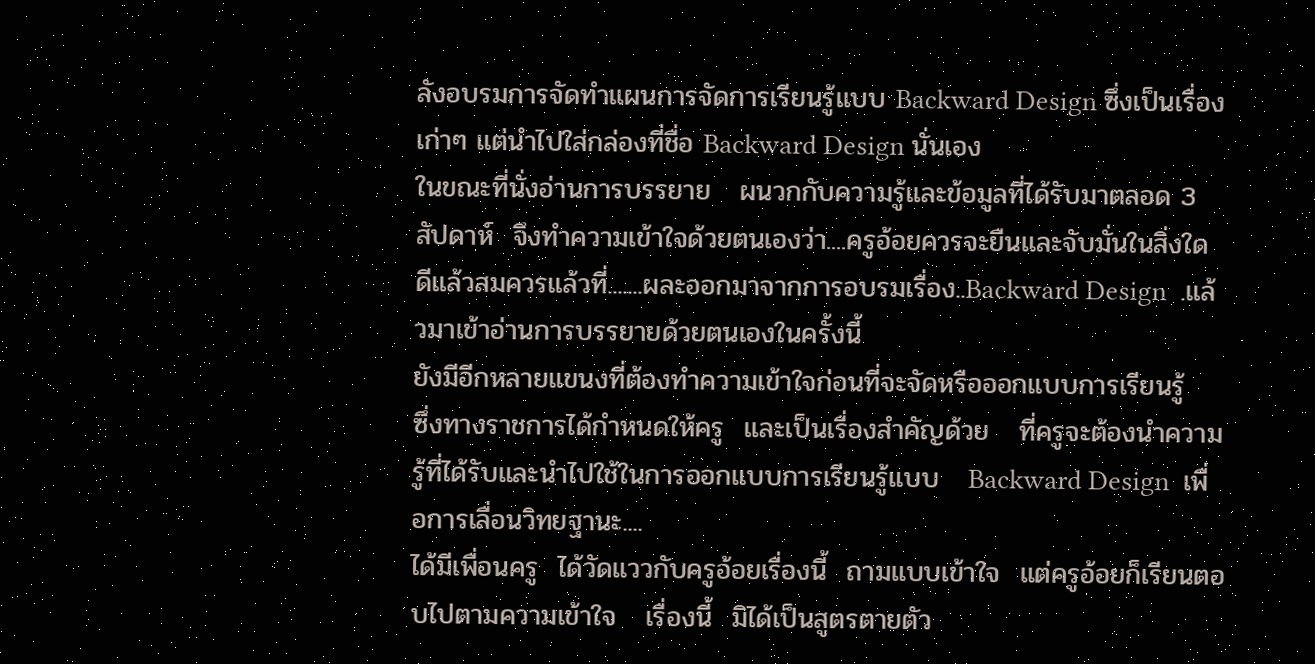ลังอบรมการจัดทำแผนการจัดการเรียนรู้แบบ Backward Design ซึ่งเป็นเรื่องเก่าๆ แต่นำไปใส่กล่องที่ชื่อ Backward Design นั่นเอง
ในขณะที่นั่งอ่านการบรรยาย   ผนวกกับความรู้และข้อมูลที่ได้รับมาตลอด 3 สัปดาห์  จึงทำความเข้าใจด้วยตนเองว่า....ครูอ้อยควรจะยืนและจับมั่นในสิ่งใด
ดีแล้วสมควรแล้วที่.......ผละออกมาจากการอบรมเรื่อง..Backward Design  .แล้วมาเข้าอ่านการบรรยายด้วยตนเองในครั้งนี้
ยังมีอีกหลายแขนงที่ต้องทำความเข้าใจก่อนที่จะจัดหรือออกแบบการเรียนรู้
ซึ่งทางราชการได้กำหนดให้ครู  และเป็นเรื่องสำคัญด้วย   ที่ครูจะต้องนำความรู้ที่ได้รับและนำไปใช้ในการออกแบบการเรียนรู้แบบ   Backward Design  เพื่อการเลื่อนวิทยฐานะ....
ได้มีเพื่อนครู  ได้วัดแววกับครูอ้อยเรื่องนี้  ถามแบบเข้าใจ  แต่ครูอ้อยก็เรียนตอบไปตามความเข้าใจ   เรื่องนี้  มิได้เป็นสูตรตายตัว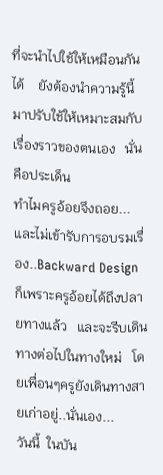ที่จะนำไปใช้ให้เหมือนกันได้    ยังต้องนำความรู้นี้มาปรับใช้ให้เหมาะสมกับเรื่องราวของตนเอง   นั่นคือประเด็น
ทำไมครูอ้อยจึงถอย...และไม่เข้ารับการอบรมเรื่อง..Backward Design  ก็เพราะครูอ้อยได้ถึงปลายทางแล้ว   และจะรีบเดินทางต่อไปในทางใหม่   โดยเพื่อนๆครูยังเดินทางสายเก่าอยู่..นั่นเอง...
วันนี้  ในบัน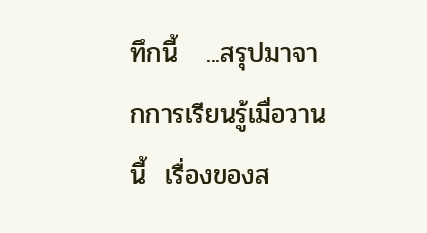ทึกนี้   ...สรุปมาจากการเรียนรู้เมื่อวานนี้  เรื่องของส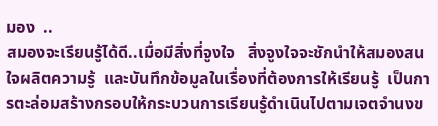มอง  ..
สมองจะเรียนรู้ได้ดี..เมื่อมีสิ่งที่จูงใจ   สิ่งจูงใจจะชักนำให้สมองสนใจผลิตความรู้  และบันทึกข้อมูลในเรื่องที่ต้องการให้เรียนรู้  เป็นการตะล่อมสร้างกรอบให้กระบวนการเรียนรู้ดำเนินไปตามเจตจำนงข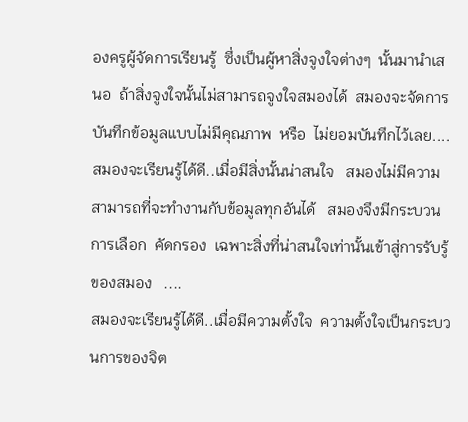องครูผู้จัดการเรียนรู้  ซึ่งเป็นผู้หาสิ่งจูงใจต่างๆ  นั้นมานำเสนอ  ถ้าสิ่งจูงใจนั้นไม่สามารถจูงใจสมองได้  สมองจะจัดการบันทึกข้อมูลแบบไม่มีคุณภาพ  หรือ  ไม่ยอมบันทึกไว้เลย....
สมองจะเรียนรู้ได้ดี..เมื่อมีสิ่งนั้นน่าสนใจ   สมองไม่มีความสามารถที่จะทำงานกับข้อมูลทุกอันได้   สมองจึงมีกระบวนการเลือก  คัดกรอง  เฉพาะสิ่งที่น่าสนใจเท่านั้นเข้าสู่การรับรู้ของสมอง   ....
สมองจะเรียนรู้ได้ดี..เมื่อมีความตั้งใจ  ความตั้งใจเป็นกระบวนการของจิต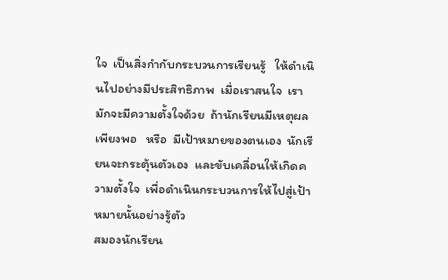ใจ  เป็นสิ่งกำกับกระบวนการเรียนรู้   ให้ดำเนินไปอย่างมีประสิทธิภาพ  เมื่อเราสนใจ  เรามักจะมีความตั้งใจด้วย  ถ้านักเรียนมีเหตุผลเพียงพอ   หรือ  มีเป้าหมายของตนเอง  นักเรียนจะกระตุ้นตัวเอง  และขับเคลื่อนให้เกิดความตั้งใจ  เพื่อดำเนินกระบวนการให้ไปสู่เป้าหมายนั้นอย่างรู้ตัว
สมองนักเรียน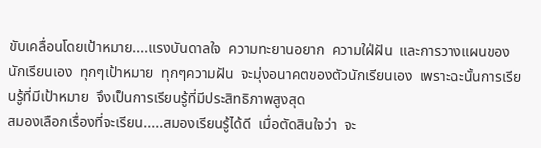ขับเคลื่อนโดยเป้าหมาย....แรงบันดาลใจ  ความทะยานอยาก  ความใฝ่ฝัน  และการวางแผนของนักเรียนเอง  ทุกๆเป้าหมาย  ทุกๆความฝัน  จะมุ่งอนาคตของตัวนักเรียนเอง  เพราะฉะนั้นการเรียนรู้ที่มีเป้าหมาย  จึงเป็นการเรียนรู้ที่มีประสิทธิภาพสูงสุด
สมองเลือกเรื่องที่จะเรียน.....สมองเรียนรู้ได้ดี  เมื่อตัดสินใจว่า  จะ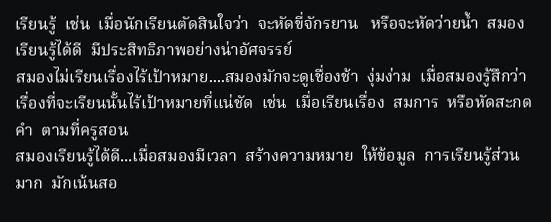เรียนรู้  เช่น  เมื่อนักเรียนตัดสินใจว่า  จะหัดขี่จักรยาน   หรือจะหัดว่ายน้ำ  สมองเรียนรู้ได้ดี  มีประสิทธิภาพอย่างน่าอัศจรรย์
สมองไม่เรียนเรื่องไร้เป้าหมาย....สมองมักจะดูเชื่องช้า  งุ่มง่าม  เมื่อสมองรู้สึกว่า  เรื่องที่จะเรียนนั้นไร้เป้าหมายที่แน่ชัด  เช่น  เมื่อเรียนเรื่อง  สมการ  หรือหัดสะกดคำ  ตามที่ครูสอน
สมองเรียนรู้ได้ดี...เมื่อสมองมีเวลา  สร้างความหมาย  ให้ข้อมูล  การเรียนรู้ส่วนมาก  มักเน้นสอ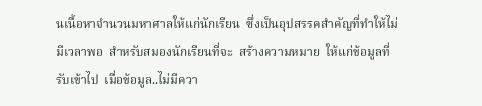นเนื้อหาจำนวนมหาศาลให้แก่นักเรียน  ซึ่งเป็นอุปสรรคสำคัญที่ทำให้ไม่มีเวลาพอ  สำหรับสมองนักเรียนที่จะ  สร้างความหมาย  ให้แก่ข้อมูลที่รับเข้าไป  เมื่อข้อมูล..ไม่มีควา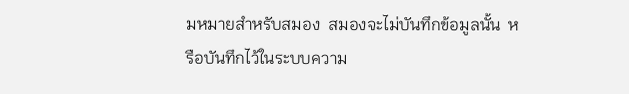มหมายสำหรับสมอง  สมองจะไม่บันทึกข้อมูลนั้น  หรือบันทึกไว้ในระบบความ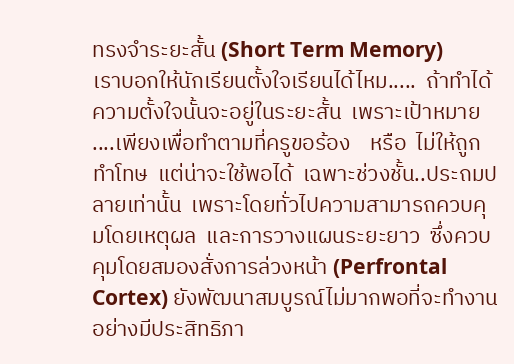ทรงจำระยะสั้น (Short Term Memory)
เราบอกให้นักเรียนตั้งใจเรียนได้ไหม.....  ถ้าทำได้  ความตั้งใจนั้นจะอยู่ในระยะสั้น  เพราะเป้าหมาย ....เพียงเพื่อทำตามที่ครูขอร้อง    หรือ  ไม่ให้ถูกทำโทษ  แต่น่าจะใช้พอได้  เฉพาะช่วงชั้น..ประถมปลายเท่านั้น  เพราะโดยทั่วไปความสามารถควบคุมโดยเหตุผล  และการวางแผนระยะยาว  ซึ่งควบคุมโดยสมองสั่งการล่วงหน้า (Perfrontal Cortex) ยังพัฒนาสมบูรณ์ไม่มากพอที่จะทำงานอย่างมีประสิทธิภา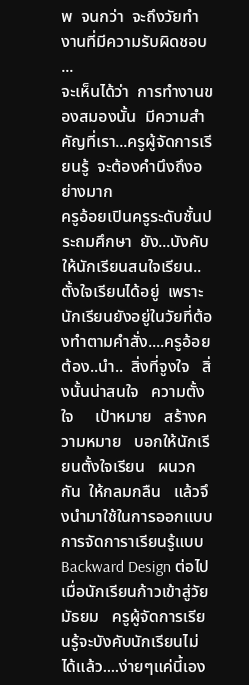พ  จนกว่า  จะถึงวัยทำงานที่มีความรับผิดชอบ  ...
จะเห็นได้ว่า  การทำงานของสมองนั้น  มีความสำคัญที่เรา...ครูผู้จัดการเรียนรู้  จะต้องคำนึงถึงอย่างมาก
ครูอ้อยเปินครูระดับชั้นประถมศึกษา  ยัง...บังคับให้นักเรียนสนใจเรียน..ตั้งใจเรียนได้อยู่  เพราะนักเรียนยังอยู่ในวัยที่ต้องทำตามคำสั่ง....ครูอ้อยต้อง..นำ..  สิ่งที่จูงใจ   สิ่งนั้นน่าสนใจ   ความตั้งใจ     เป้าหมาย   สร้างความหมาย   บอกให้นักเรียนตั้งใจเรียน   ผนวกกัน  ให้กลมกลืน   แล้วจึงนำมาใช้ในการออกแบบการจัดการาเรียนรู้แบบ Backward Design ต่อไป
เมื่อนักเรียนก้าวเข้าสู่วัยมัธยม   ครูผู้จัดการเรียนรู้จะบังคับนักเรียนไม่ได้แล้ว....ง่ายๆแค่นี้เอง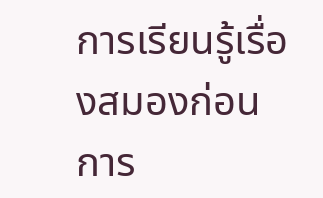การเรียนรู้เรื่องสมองก่อนการ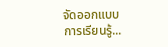จัดออกแบบการเรียนรู้...